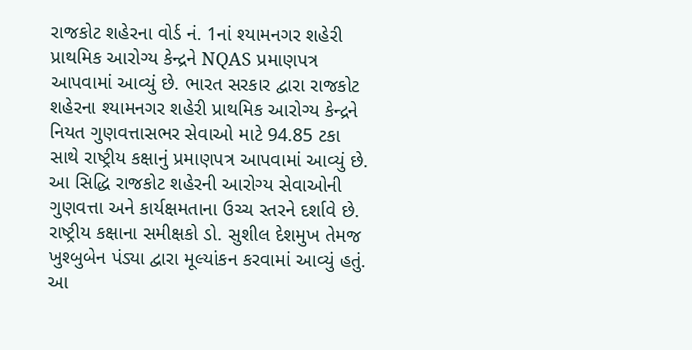રાજકોટ શહેરના વોર્ડ નં. 1નાં શ્યામનગર શહેરી પ્રાથમિક આરોગ્ય કેન્દ્રને NQAS પ્રમાણપત્ર આપવામાં આવ્યું છે. ભારત સરકાર દ્વારા રાજકોટ શહેરના શ્યામનગર શહેરી પ્રાથમિક આરોગ્ય કેન્દ્રને નિયત ગુણવત્તાસભર સેવાઓ માટે 94.85 ટકા સાથે રાષ્ટ્રીય કક્ષાનું પ્રમાણપત્ર આપવામાં આવ્યું છે. આ સિદ્ધિ રાજકોટ શહેરની આરોગ્ય સેવાઓની ગુણવત્તા અને કાર્યક્ષમતાના ઉચ્ચ સ્તરને દર્શાવે છે. રાષ્ટ્રીય કક્ષાના સમીક્ષકો ડો. સુશીલ દેશમુખ તેમજ ખુશ્બુબેન પંડ્યા દ્વારા મૂલ્યાંકન કરવામાં આવ્યું હતું. આ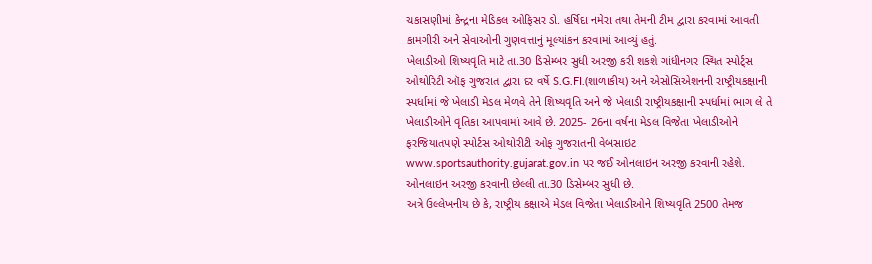ચકાસણીમાં કેન્દ્રના મેડિકલ ઓફિસર ડો. હર્ષિદા નમેરા તથા તેમની ટીમ દ્વારા કરવામાં આવતી કામગીરી અને સેવાઓની ગુણવત્તાનું મૂલ્યાંકન કરવામાં આવ્યું હતું.
ખેલાડીઓ શિષ્યવૃતિ માટે તા.30 ડિસેમ્બર સુધી અરજી કરી શકશે ગાંધીનગર સ્થિત સ્પોર્ટ્સ ઓથોરિટી ઑફ ગુજરાત દ્વારા દર વર્ષે S.G.FI.(શાળાકીય) અને એસોસિએશનની રાષ્ટ્રીયકક્ષાની સ્પર્ધામાં જે ખેલાડી મેડલ મેળવે તેને શિષ્યવૃતિ અને જે ખેલાડી રાષ્ટ્રીયકક્ષાની સ્પર્ધામાં ભાગ લે તે ખેલાડીઓને વૃતિકા આપવામાં આવે છે. 2025- 26ના વર્ષના મેડલ વિજેતા ખેલાડીઓને ફરજિયાતપણે સ્પોર્ટસ ઓથોરીટી ઓફ ગુજરાતની વેબસાઇટ www.sportsauthority.gujarat.gov.in પર જઈ ઓનલાઇન અરજી કરવાની રહેશે. ઓનલાઇન અરજી કરવાની છેલ્લી તા.30 ડિસેમ્બર સુધી છે.
અત્રે ઉલ્લેખનીય છે કે, રાષ્ટ્રીય કક્ષાએ મેડલ વિજેતા ખેલાડીઓને શિષ્યવૃતિ 2500 તેમજ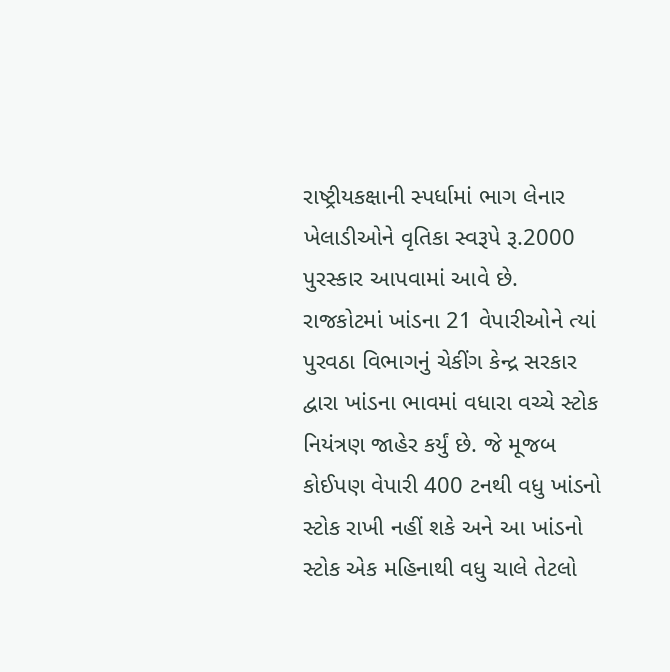રાષ્ટ્રીયકક્ષાની સ્પર્ધામાં ભાગ લેનાર ખેલાડીઓને વૃતિકા સ્વરૂપે રૂ.2000 પુરસ્કાર આપવામાં આવે છે.
રાજકોટમાં ખાંડના 21 વેપારીઓને ત્યાં પુરવઠા વિભાગનું ચેકીંગ કેન્દ્ર સરકાર દ્વારા ખાંડના ભાવમાં વધારા વચ્ચે સ્ટોક નિયંત્રણ જાહેર કર્યું છે. જે મૂજબ કોઈપણ વેપારી 400 ટનથી વધુ ખાંડનો સ્ટોક રાખી નહીં શકે અને આ ખાંડનો સ્ટોક એક મહિનાથી વધુ ચાલે તેટલો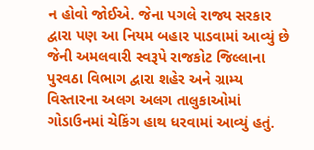ન હોવો જોઈએ. જેના પગલે રાજ્ય સરકાર દ્વારા પણ આ નિયમ બહાર પાડવામાં આવ્યું છે જેની અમલવારી સ્વરૂપે રાજકોટ જિલ્લાના પુરવઠા વિભાગ દ્વારા શહેર અને ગ્રામ્ય વિસ્તારના અલગ અલગ તાલુકાઓમાં ગોડાઉનમાં ચેકિંગ હાથ ધરવામાં આવ્યું હતું.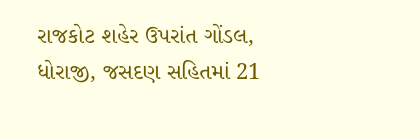રાજકોટ શહેર ઉપરાંત ગોંડલ, ધોરાજી, જસદણ સહિતમાં 21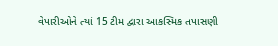વેપારીઓને ત્યાં 15 ટીમ દ્વારા આકસ્મિક તપાસણી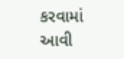કરવામાં આવી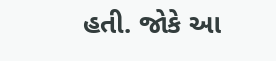હતી. જોકે આ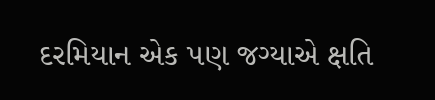દરમિયાન એક પણ જગ્યાએ ક્ષતિ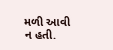મળી આવી ન હતી.